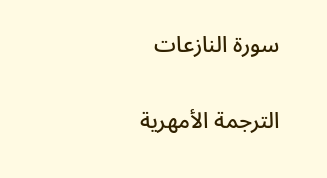سورة النازعات

الترجمة الأمهرية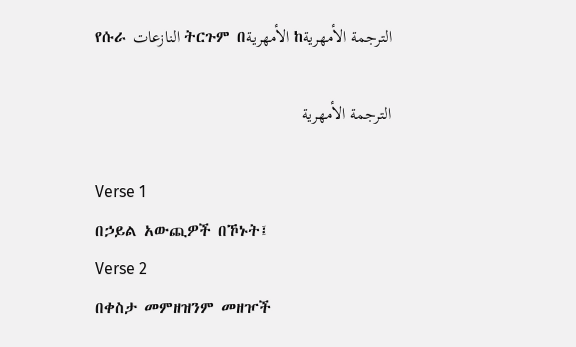የሱራ النازعات ትርጉም በالأمهرية ከالترجمة الأمهرية

الترجمة الأمهرية

Verse 1
በኃይል አውጪዎች በኾኑት፤
Verse 2
በቀስታ መምዘዝንም መዘዦች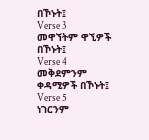በኾኑት፤
Verse 3
መዋኘትም ዋኚዎች በኾኑት፤
Verse 4
መቅደምንም ቀዳሚዎች በኾኑት፤
Verse 5
ነገርንም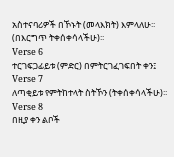አስተናባሪዎች በኾኑት (መላእክት) እምላለሁ፡፡ (በእርግጥ ትቀሰቀሳላችሁ)፡፡
Verse 6
ተርገፍጋፊይቱ (ምድር) በምትርገፈገፍበት ቀን፤
Verse 7
ለጣቂይቱ የምትከተላት ስትኾን (ትቀሰቀሳላችሁ)፡፡
Verse 8
በዚያ ቀን ልቦች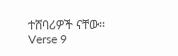ተሸባሪዎች ናቸው፡፡
Verse 9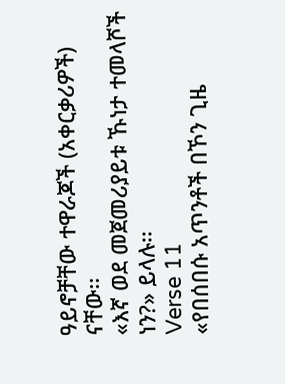ዓይኖቻቸው ተዋራጆች (አቀርቃሪዎች) ናቸው፡፡
«እኛ ወደ መጀመሪያይቱ ኹነታ ተመላሾች ነን?» ይላሉ፡፡
Verse 11
«የበሰበሱ አጥንቶች በኾን ጊዜ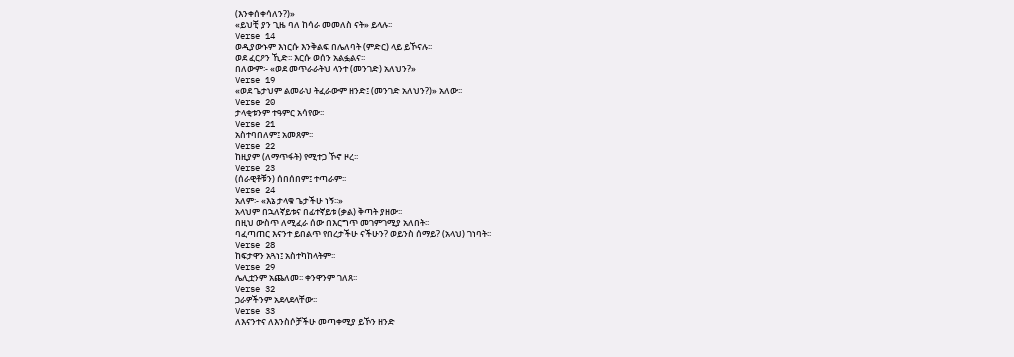(እንቀሰቀሳለን?)»
«ይህቺ ያን ጊዜ ባለ ከሳራ መመለስ ናት» ይላሉ፡፡
Verse 14
ወዲያውኑም እነርሱ እንቅልፍ በሌለባት (ምድር) ላይ ይኾናሉ፡፡
ወደ ፈርዖን ኺድ፡፡ እርሱ ወሰን አልፏልና፡፡
በለውም፡- «ወደ መጥራራትህ ላንተ (መንገድ) አለህን?»
Verse 19
«ወደ ጌታህም ልመራህ ትፈራውም ዘንድ፤ (መንገድ አለህን?)» አለው፡፡
Verse 20
ታላቂቱንም ተዓምር አሳየው፡፡
Verse 21
አስተባበለም፤ አመጸም፡፡
Verse 22
ከዚያም (ለማጥፋት) የሚተጋ ኾኖ ዞረ፡፡
Verse 23
(ሰራዊቶቹን) ሰበሰበም፤ ተጣራም፡፡
Verse 24
አለም፡- «እኔ ታላቁ ጌታችሁ ነኝ፡፡»
አላህም በኋለኛይቱና በፊተኛይቱ (ቃል) ቅጣት ያዘው፡፡
በዚህ ውስጥ ለሚፈራ ሰው በእርግጥ መገምገሚያ አለበት፡፡
ባፈጣጠር እናንተ ይበልጥ የበረታችሁ ናችሁን? ወይንስ ሰማይ? (አላህ) ገነባት፡፡
Verse 28
ከፍታዋን አጓነ፤ አስተካከላትም፡፡
Verse 29
ሌሊቷንም አጨለመ፡፡ ቀንዋንም ገለጸ፡፡
Verse 32
ጋራዎችንም አደላደላቸው፡፡
Verse 33
ለእናንተና ለእንስሶቻችሁ መጣቀሚያ ይኾን ዘንድ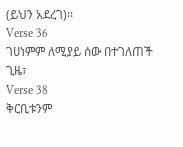(ይህን አደረገ)፡፡
Verse 36
ገሀነምም ለሚያይ ሰው በተገለጠች ጊዜ፣
Verse 38
ቅርቢቱንም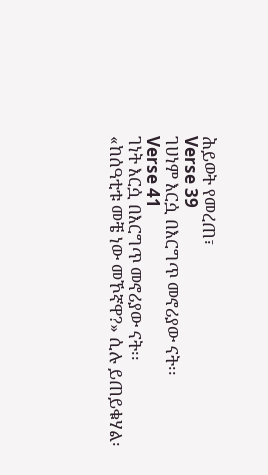ሕይወት የመረጠ፣
Verse 39
ገሀነም እርሷ በእርግጥ መኖሪያው ናት፡፡
Verse 41
ገነት እርሷ በእርግጥ መኖሪያው ናት፡፡
«ከሰዓቲቱ መቼ ነው መኾኛዋ?» ሲሉ ይጠይቁሃል፡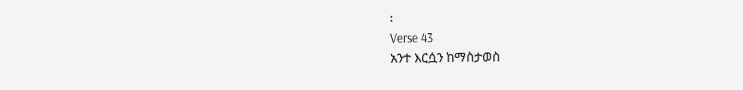፡
Verse 43
አንተ እርሷን ከማስታወስ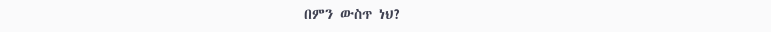በምን ውስጥ ነህ?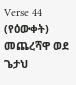Verse 44
(የዕውቀት) መጨረሻዋ ወደ ጌታህ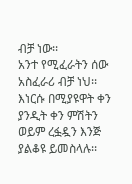ብቻ ነው፡፡
አንተ የሚፈራትን ሰው አስፈራሪ ብቻ ነህ፡፡
እነርሱ በሚያዩዋት ቀን ያንዲት ቀን ምሽትን ወይም ረፏዷን እንጅ ያልቆዩ ይመስላሉ፡፡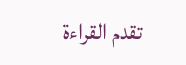تقدم القراءة